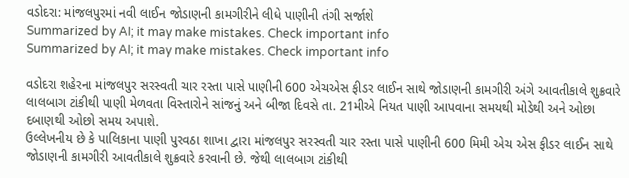વડોદરા: માંજલપુરમાં નવી લાઈન જોડાણની કામગીરીને લીધે પાણીની તંગી સર્જાશે
Summarized by AI; it may make mistakes. Check important info
Summarized by AI; it may make mistakes. Check important info

વડોદરા શહેરના માંજલપુર સરસ્વતી ચાર રસ્તા પાસે પાણીની 600 એચએસ ફીડર લાઈન સાથે જોડાણની કામગીરી અંગે આવતીકાલે શુક્રવારે લાલબાગ ટાંકીથી પાણી મેળવતા વિસ્તારોને સાંજનું અને બીજા દિવસે તા. 21મીએ નિયત પાણી આપવાના સમયથી મોડેથી અને ઓછા દબાણથી ઓછો સમય અપાશે.
ઉલ્લેખનીય છે કે પાલિકાના પાણી પુરવઠા શાખા દ્વારા માંજલપુર સરસ્વતી ચાર રસ્તા પાસે પાણીની 600 મિમી એચ એસ ફીડર લાઈન સાથે જોડાણની કામગીરી આવતીકાલે શુક્રવારે કરવાની છે. જેથી લાલબાગ ટાંકીથી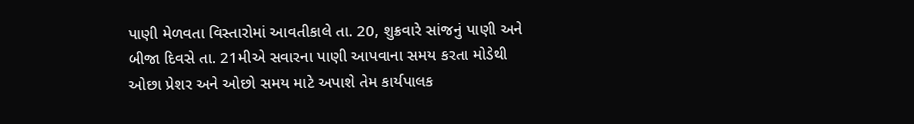પાણી મેળવતા વિસ્તારોમાં આવતીકાલે તા. 20, શુક્રવારે સાંજનું પાણી અને બીજા દિવસે તા. 21મીએ સવારના પાણી આપવાના સમય કરતા મોડેથી ઓછા પ્રેશર અને ઓછો સમય માટે અપાશે તેમ કાર્યપાલક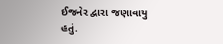ઈજનેર દ્વારા જણાવાયુ હતું.